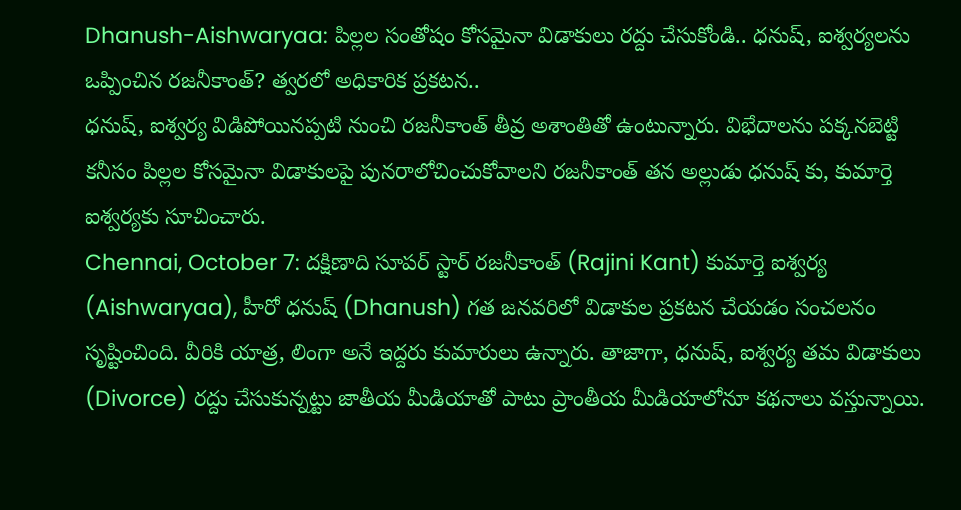Dhanush-Aishwaryaa: పిల్లల సంతోషం కోసమైనా విడాకులు రద్దు చేసుకోండి.. ధనుష్, ఐశ్వర్యలను ఒప్పించిన రజనీకాంత్? త్వరలో అధికారిక ప్రకటన..
ధనుష్, ఐశ్వర్య విడిపోయినప్పటి నుంచి రజనీకాంత్ తీవ్ర అశాంతితో ఉంటున్నారు. విభేదాలను పక్కనబెట్టి కనీసం పిల్లల కోసమైనా విడాకులపై పునరాలోచించుకోవాలని రజనీకాంత్ తన అల్లుడు ధనుష్ కు, కుమార్తె ఐశ్వర్యకు సూచించారు.
Chennai, October 7: దక్షిణాది సూపర్ స్టార్ రజనీకాంత్ (Rajini Kant) కుమార్తె ఐశ్వర్య (Aishwaryaa), హీరో ధనుష్ (Dhanush) గత జనవరిలో విడాకుల ప్రకటన చేయడం సంచలనం సృష్టించింది. వీరికి యాత్ర, లింగా అనే ఇద్దరు కుమారులు ఉన్నారు. తాజాగా, ధనుష్, ఐశ్వర్య తమ విడాకులు (Divorce) రద్దు చేసుకున్నట్టు జాతీయ మీడియాతో పాటు ప్రాంతీయ మీడియాలోనూ కథనాలు వస్తున్నాయి.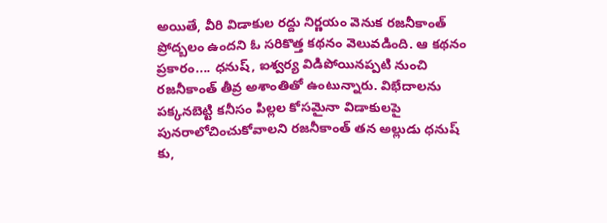అయితే, వీరి విడాకుల రద్దు నిర్ణయం వెనుక రజనీకాంత్ ప్రోద్బలం ఉందని ఓ సరికొత్త కథనం వెలువడింది. ఆ కథనం ప్రకారం.... ధనుష్, ఐశ్వర్య విడిపోయినప్పటి నుంచి రజనీకాంత్ తీవ్ర అశాంతితో ఉంటున్నారు. విభేదాలను పక్కనబెట్టి కనీసం పిల్లల కోసమైనా విడాకులపై పునరాలోచించుకోవాలని రజనీకాంత్ తన అల్లుడు ధనుష్ కు,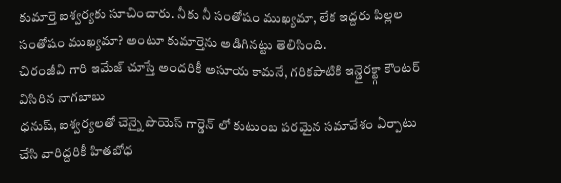కుమార్తె ఐశ్వర్యకు సూచించారు. నీకు నీ సంతోషం ముఖ్యమా, లేక ఇద్దరు పిల్లల సంతోషం ముఖ్యమా? అంటూ కుమార్తెను అడిగినట్టు తెలిసింది.
చిరంజీవి గారి ఇమేజ్ చూస్తే అందరికీ అసూయ కామనే, గరికపాటికి ఇన్డైరక్ట్గా కౌంటర్ విసిరిన నాగబాబు
ధనుష్, ఐశ్వర్యలతో చెన్నై పొయెస్ గార్డెన్ లో కుటుంబ పరమైన సమావేశం ఏర్పాటు చేసి వారిద్దరికీ హితబోధ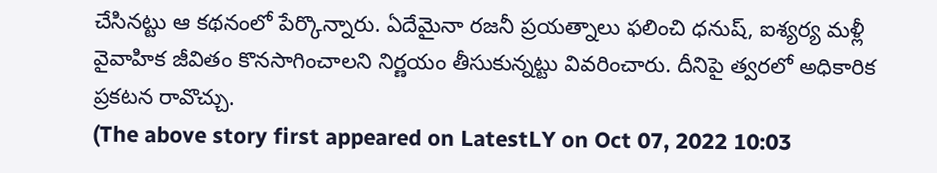చేసినట్టు ఆ కథనంలో పేర్కొన్నారు. ఏదేమైనా రజనీ ప్రయత్నాలు ఫలించి ధనుష్, ఐశ్యర్య మళ్లీ వైవాహిక జీవితం కొనసాగించాలని నిర్ణయం తీసుకున్నట్టు వివరించారు. దీనిపై త్వరలో అధికారిక ప్రకటన రావొచ్చు.
(The above story first appeared on LatestLY on Oct 07, 2022 10:03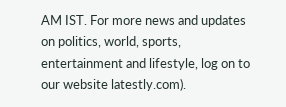AM IST. For more news and updates on politics, world, sports, entertainment and lifestyle, log on to our website latestly.com).